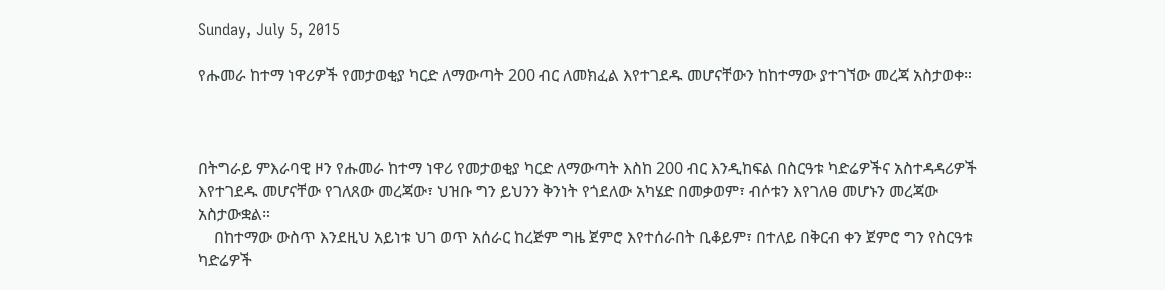Sunday, July 5, 2015

የሑመራ ከተማ ነዋሪዎች የመታወቂያ ካርድ ለማውጣት 200 ብር ለመክፈል እየተገደዱ መሆናቸውን ከከተማው ያተገኘው መረጃ አስታወቀ።



በትግራይ ምእራባዊ ዞን የሑመራ ከተማ ነዋሪ የመታወቂያ ካርድ ለማውጣት እስከ 200 ብር እንዲከፍል በስርዓቱ ካድሬዎችና አስተዳዳሪዎች እየተገደዱ መሆናቸው የገለጸው መረጃው፣ ህዝቡ ግን ይህንን ቅንነት የጎደለው አካሄድ በመቃወም፣ ብሶቱን እየገለፀ መሆኑን መረጃው አስታውቋል።
    በከተማው ውስጥ እንደዚህ አይነቱ ህገ ወጥ አሰራር ከረጅም ግዜ ጀምሮ እየተሰራበት ቢቆይም፣ በተለይ በቅርብ ቀን ጀምሮ ግን የስርዓቱ ካድሬዎች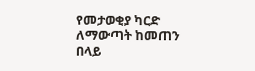የመታወቂያ ካርድ  ለማውጣት ከመጠን በላይ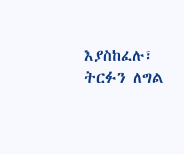እያስከፈሉ፣ ትርፉን ለግል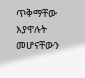ጥቅማቸው እያዋሉት መሆናቸውን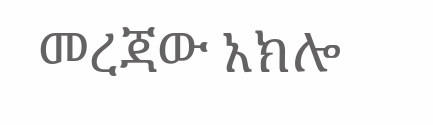መረጃው አክሎ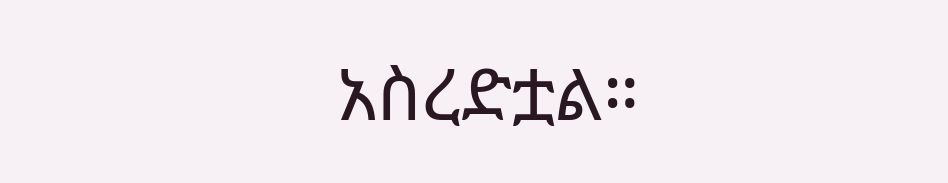አስረድቷል።